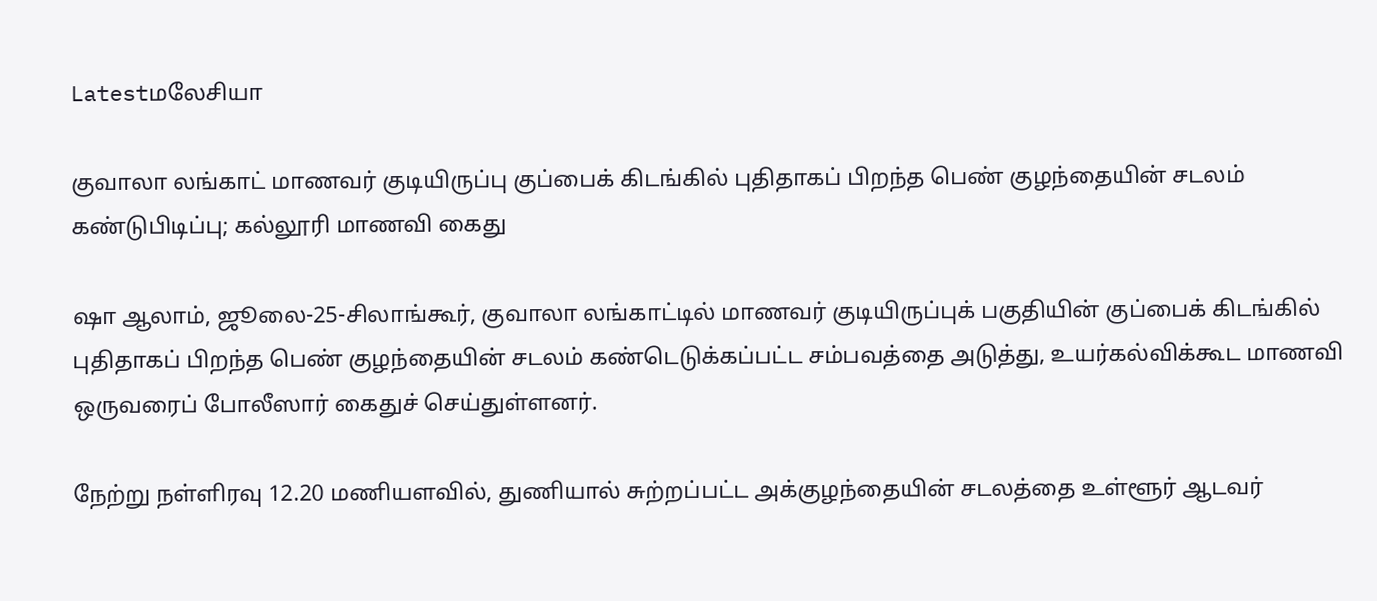Latestமலேசியா

குவாலா லங்காட் மாணவர் குடியிருப்பு குப்பைக் கிடங்கில் புதிதாகப் பிறந்த பெண் குழந்தையின் சடலம் கண்டுபிடிப்பு; கல்லூரி மாணவி கைது

ஷா ஆலாம், ஜூலை-25-சிலாங்கூர், குவாலா லங்காட்டில் மாணவர் குடியிருப்புக் பகுதியின் குப்பைக் கிடங்கில் புதிதாகப் பிறந்த பெண் குழந்தையின் சடலம் கண்டெடுக்கப்பட்ட சம்பவத்தை அடுத்து, உயர்கல்விக்கூட மாணவி ஒருவரைப் போலீஸார் கைதுச் செய்துள்ளனர்.

நேற்று நள்ளிரவு 12.20 மணியளவில், துணியால் சுற்றப்பட்ட அக்குழந்தையின் சடலத்தை உள்ளூர் ஆடவர்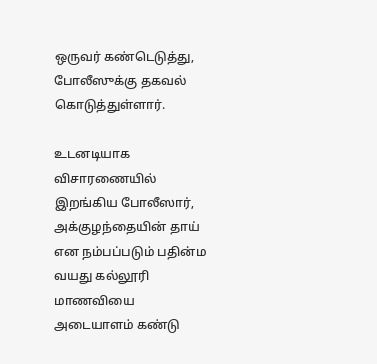ஒருவர் கண்டெடுத்து, போலீஸுக்கு தகவல் கொடுத்துள்ளார்.

உடனடியாக விசாரணையில் இறங்கிய போலீஸார், அக்குழந்தையின் தாய் என நம்பப்படும் பதின்ம வயது கல்லூரி மாணவியை அடையாளம் கண்டு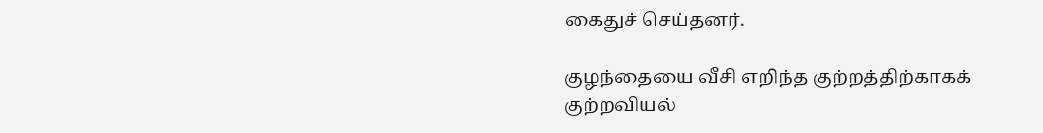கைதுச் செய்தனர்.

குழந்தையை வீசி எறிந்த குற்றத்திற்காகக் குற்றவியல்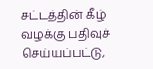சட்டத்தின் கீழ் வழக்கு பதிவுச் செய்யப்பட்டு,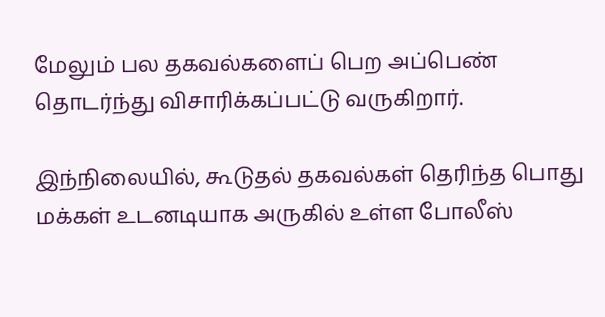மேலும் பல தகவல்களைப் பெற அப்பெண் தொடர்ந்து விசாரிக்கப்பட்டு வருகிறார்.

இந்நிலையில், கூடுதல் தகவல்கள் தெரிந்த பொது மக்கள் உடனடியாக அருகில் உள்ள போலீஸ்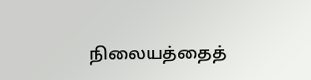நிலையத்தைத்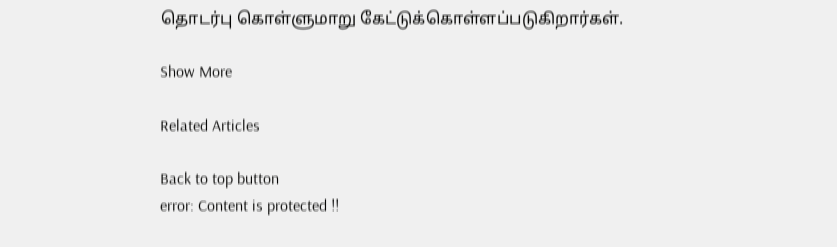தொடர்பு கொள்ளுமாறு கேட்டுக்கொள்ளப்படுகிறார்கள்.

Show More

Related Articles

Back to top button
error: Content is protected !!